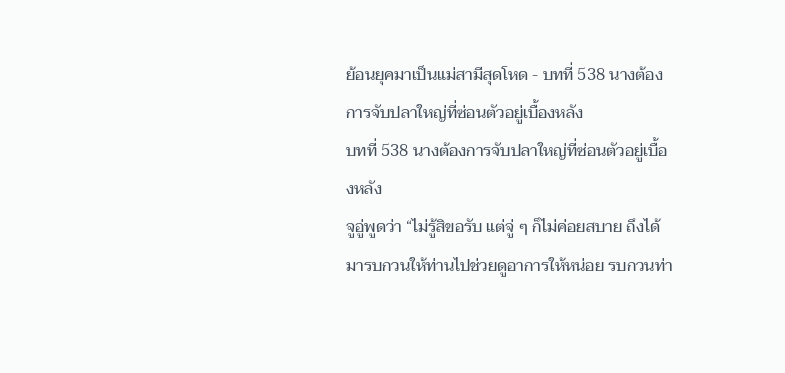ย้อนยุคมาเป็นแม่สามีสุดโหด - บทที่ 538 นางต้องการจับปลาใหญ่ที่ซ่อนตัวอยู่เบื้องหลัง
บทที่ 538 นางต้องการจับปลาใหญ่ที่ซ่อนตัวอยู่เบื้องหลัง
จูอู่พูดว่า “ไม่รู้สิขอรับ แต่จู่ ๆ ก็ไม่ค่อยสบาย ถึงได้มารบกวนให้ท่านไปช่วยดูอาการให้หน่อย รบกวนท่า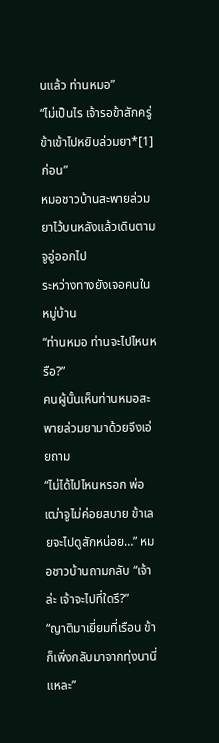นแล้ว ท่านหมอ”
“ไม่เป็นไร เจ้ารอข้าสักครู่ ข้าเข้าไปหยิบล่วมยา*[1]ก่อน”
หมอชาวบ้านสะพายล่วมยาไว้บนหลังแล้วเดินตามจูอู่ออกไป
ระหว่างทางยังเจอคนในหมู่บ้าน
“ท่านหมอ ท่านจะไปไหนหรือ?”
คนผู้นั้นเห็นท่านหมอสะพายล่วมยามาด้วยจึงเอ่ยถาม
“ไม่ได้ไปไหนหรอก พ่อเฒ่าจูไม่ค่อยสบาย ข้าเลยจะไปดูสักหน่อย…” หมอชาวบ้านถามกลับ “เจ้าล่ะ เจ้าจะไปที่ใดรึ?”
“ญาติมาเยี่ยมที่เรือน ข้าก็เพิ่งกลับมาจากทุ่งนานี่แหละ”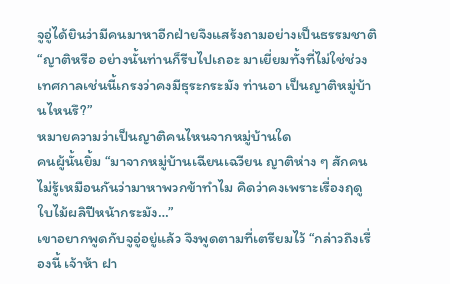จูอู่ได้ยินว่ามีคนมาหาอีกฝ่ายจึงแสร้งถามอย่างเป็นธรรมชาติ “ญาติหรือ อย่างนั้นท่านก็รีบไปเถอะ มาเยี่ยมทั้งที่ไม่ใช่ช่วงเทศกาลเช่นนี้เกรงว่าคงมีธุระกระมัง ท่านอา เป็นญาติหมู่บ้านไหนรึ?”
หมายความว่าเป็นญาติคนไหนจากหมู่บ้านใด
คนผู้นั้นยิ้ม “มาจากหมู่บ้านเฉียนเฉวียน ญาติห่าง ๆ สักคน ไม่รู้เหมือนกันว่ามาหาพวกข้าทำไม คิดว่าคงเพราะเรื่องฤดูใบไม้ผลิปีหน้ากระมัง…”
เขาอยากพูดกับจูอู่อยู่แล้ว จึงพูดตามที่เตรียมไว้ “กล่าวถึงเรื่องนี้ เจ้าห้า ฝา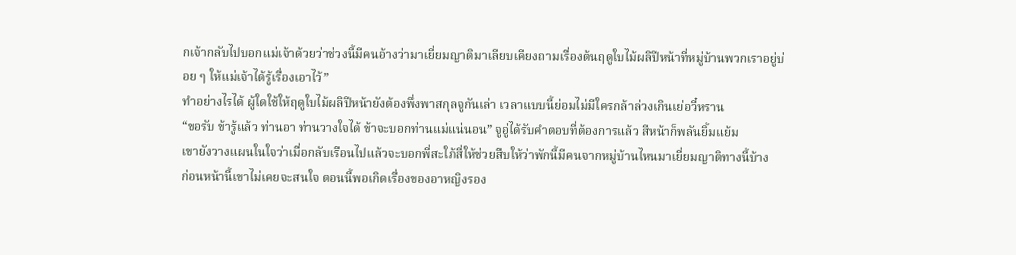กเจ้ากลับไปบอกแม่เจ้าด้วยว่าช่วงนี้มีคนอ้างว่ามาเยี่ยมญาติมาเลียบเคียงถามเรื่องต้นฤดูใบไม้ผลิปีหน้าที่หมู่บ้านพวกเราอยู่บ่อย ๆ ให้แม่เจ้าได้รู้เรื่องเอาไว้”
ทำอย่างไรได้ ผู้ใดใช้ให้ฤดูใบไม้ผลิปีหน้ายังต้องพึ่งพาสกุลจูกันเล่า เวลาแบบนี้ย่อมไม่มีใครกล้าล่วงเกินเย่อวี๋หราน
“ขอรับ ข้ารู้แล้ว ท่านอา ท่านวางใจได้ ข้าจะบอกท่านแม่แน่นอน” จูอู่ได้รับคำตอบที่ต้องการแล้ว สีหน้าก็พลันยิ้มแย้ม
เขายังวางแผนในใจว่าเมื่อกลับเรือนไปแล้วจะบอกพี่สะใภ้สี่ให้ช่วยสืบให้ว่าพักนี้มีคนจากหมู่บ้านไหนมาเยี่ยมญาติทางนี้บ้าง
ก่อนหน้านี้เขาไม่เคยจะสนใจ ตอนนี้พอเกิดเรื่องของอาหญิงรอง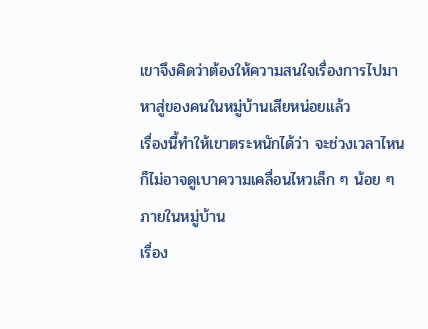เขาจึงคิดว่าต้องให้ความสนใจเรื่องการไปมาหาสู่ของคนในหมู่บ้านเสียหน่อยแล้ว
เรื่องนี้ทำให้เขาตระหนักได้ว่า จะช่วงเวลาไหนก็ไม่อาจดูเบาความเคลื่อนไหวเล็ก ๆ น้อย ๆ ภายในหมู่บ้าน
เรื่อง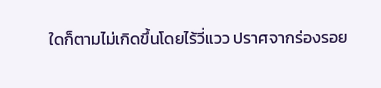ใดก็ตามไม่เกิดขึ้นโดยไร้วี่แวว ปราศจากร่องรอย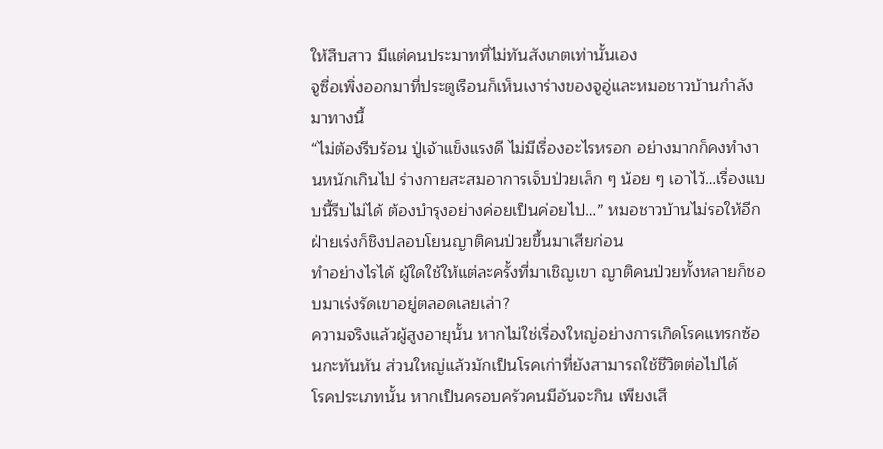ให้สืบสาว มีแต่คนประมาทที่ไม่ทันสังเกตเท่านั้นเอง
จูซื่อเพิ่งออกมาที่ประตูเรือนก็เห็นเงาร่างของจูอู่และหมอชาวบ้านกำลังมาทางนี้
“ไม่ต้องรีบร้อน ปู่เจ้าแข็งแรงดี ไม่มีเรื่องอะไรหรอก อย่างมากก็คงทำงานหนักเกินไป ร่างกายสะสมอาการเจ็บป่วยเล็ก ๆ น้อย ๆ เอาไว้…เรื่องแบบนี้รีบไม่ได้ ต้องบำรุงอย่างค่อยเป็นค่อยไป…” หมอชาวบ้านไม่รอให้อีกฝ่ายเร่งก็ชิงปลอบโยนญาติคนป่วยขึ้นมาเสียก่อน
ทำอย่างไรได้ ผู้ใดใช้ให้แต่ละครั้งที่มาเชิญเขา ญาติคนป่วยทั้งหลายก็ชอบมาเร่งรัดเขาอยู่ตลอดเลยเล่า?
ความจริงแล้วผู้สูงอายุนั้น หากไม่ใช่เรื่องใหญ่อย่างการเกิดโรคแทรกซ้อนกะทันหัน ส่วนใหญ่แล้วมักเป็นโรคเก่าที่ยังสามารถใช้ชีวิตต่อไปได้
โรคประเภทนั้น หากเป็นครอบครัวคนมีอันจะกิน เพียงเสี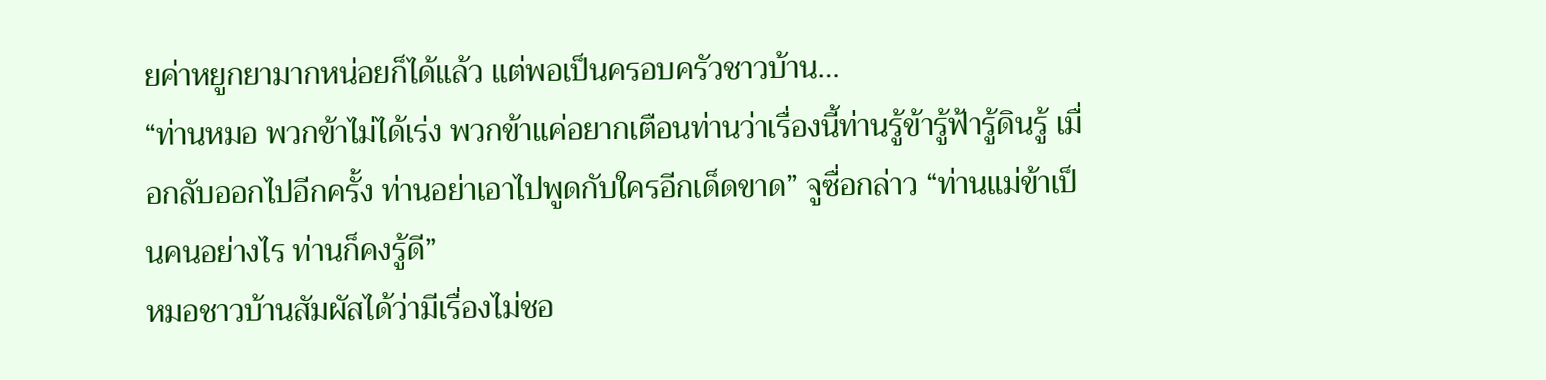ยค่าหยูกยามากหน่อยก็ได้แล้ว แต่พอเป็นครอบครัวชาวบ้าน…
“ท่านหมอ พวกข้าไม่ได้เร่ง พวกข้าแค่อยากเตือนท่านว่าเรื่องนี้ท่านรู้ข้ารู้ฟ้ารู้ดินรู้ เมื่อกลับออกไปอีกครั้ง ท่านอย่าเอาไปพูดกับใครอีกเด็ดขาด” จูซื่อกล่าว “ท่านแม่ข้าเป็นคนอย่างไร ท่านก็คงรู้ดี”
หมอชาวบ้านสัมผัสได้ว่ามีเรื่องไม่ชอ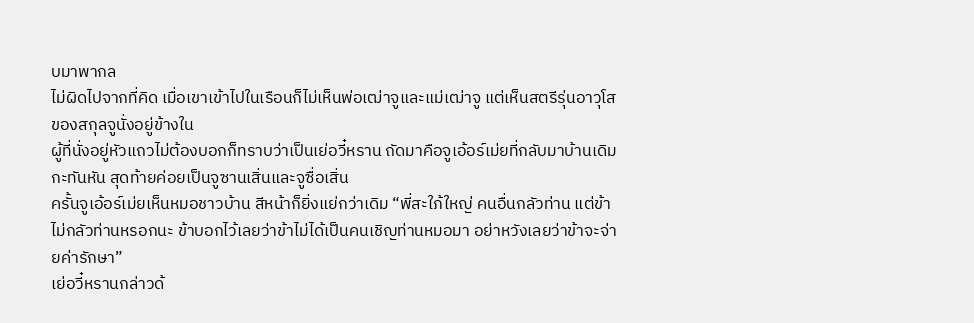บมาพากล
ไม่ผิดไปจากที่คิด เมื่อเขาเข้าไปในเรือนก็ไม่เห็นพ่อเฒ่าจูและแม่เฒ่าจู แต่เห็นสตรีรุ่นอาวุโสของสกุลจูนั่งอยู่ข้างใน
ผู้ที่นั่งอยู่หัวแถวไม่ต้องบอกก็ทราบว่าเป็นเย่อวี๋หราน ถัดมาคือจูเอ้อร์เม่ยที่กลับมาบ้านเดิมกะทันหัน สุดท้ายค่อยเป็นจูซานเสิ่นและจูซื่อเสิ่น
ครั้นจูเอ้อร์เม่ยเห็นหมอชาวบ้าน สีหน้าก็ยิ่งแย่กว่าเดิม “พี่สะใภ้ใหญ่ คนอื่นกลัวท่าน แต่ข้าไม่กลัวท่านหรอกนะ ข้าบอกไว้เลยว่าข้าไม่ได้เป็นคนเชิญท่านหมอมา อย่าหวังเลยว่าข้าจะจ่ายค่ารักษา”
เย่อวี๋หรานกล่าวด้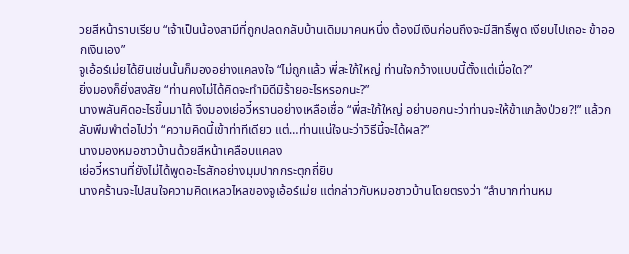วยสีหน้าราบเรียบ “เจ้าเป็นน้องสามีที่ถูกปลดกลับบ้านเดิมมาคนหนึ่ง ต้องมีเงินก่อนถึงจะมีสิทธิ์พูด เงียบไปเถอะ ข้าออกเงินเอง”
จูเอ้อร์เม่ยได้ยินเช่นนั้นก็มองอย่างแคลงใจ “ไม่ถูกแล้ว พี่สะใภ้ใหญ่ ท่านใจกว้างแบบนี้ตั้งแต่เมื่อใด?”
ยิ่งมองก็ยิ่งสงสัย “ท่านคงไม่ได้คิดจะทำมิดีมิร้ายอะไรหรอกนะ?”
นางพลันคิดอะไรขึ้นมาได้ จึงมองเย่อวี๋หรานอย่างเหลือเชื่อ “พี่สะใภ้ใหญ่ อย่าบอกนะว่าท่านจะให้ข้าแกล้งป่วย?!” แล้วกลับพึมพำต่อไปว่า “ความคิดนี้เข้าท่าทีเดียว แต่…ท่านแน่ใจนะว่าวิธีนี้จะได้ผล?”
นางมองหมอชาวบ้านด้วยสีหน้าเคลือบแคลง
เย่อวี๋หรานที่ยังไม่ได้พูดอะไรสักอย่างมุมปากกระตุกถี่ยิบ
นางคร้านจะไปสนใจความคิดเหลวไหลของจูเอ้อร์เม่ย แต่กล่าวกับหมอชาวบ้านโดยตรงว่า “ลำบากท่านหม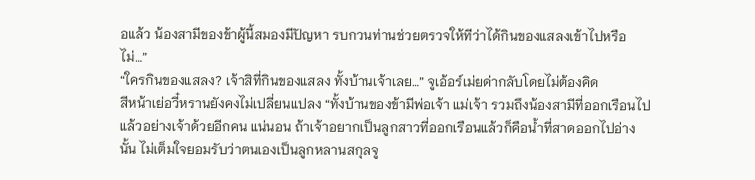อแล้ว น้องสามีของข้าผู้นี้สมองมีปัญหา รบกวนท่านช่วยตรวจให้ทีว่าได้กินของแสลงเข้าไปหรือไม่…”
“ใครกินของแสลง? เจ้าสิที่กินของแสลง ทั้งบ้านเจ้าเลย…” จูเอ้อร์เม่ยด่ากลับโดยไม่ต้องคิด
สีหน้าเย่อวี๋หรานยังคงไม่เปลี่ยนแปลง “ทั้งบ้านของข้ามีพ่อเจ้า แม่เจ้า รวมถึงน้องสามีที่ออกเรือนไปแล้วอย่างเจ้าด้วยอีกคน แน่นอน ถ้าเจ้าอยากเป็นลูกสาวที่ออกเรือนแล้วก็คือน้ำที่สาดออกไปอ่างนั้น ไม่เต็มใจยอมรับว่าตนเองเป็นลูกหลานสกุลจู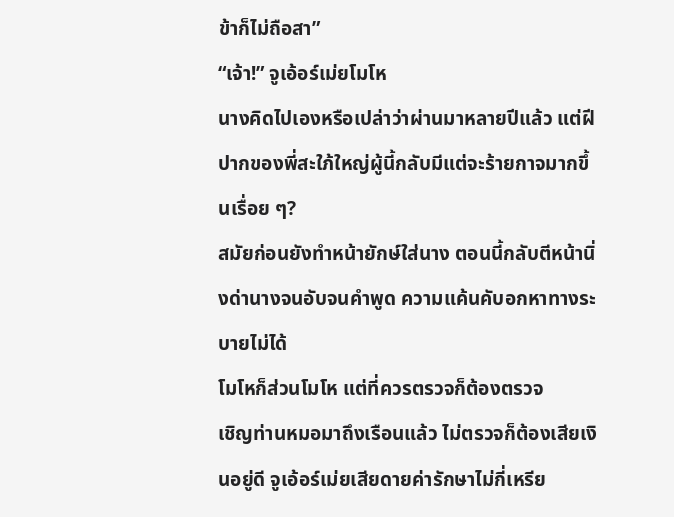ข้าก็ไม่ถือสา”
“เจ้า!” จูเอ้อร์เม่ยโมโห
นางคิดไปเองหรือเปล่าว่าผ่านมาหลายปีแล้ว แต่ฝีปากของพี่สะใภ้ใหญ่ผู้นี้กลับมีแต่จะร้ายกาจมากขึ้นเรื่อย ๆ?
สมัยก่อนยังทำหน้ายักษ์ใส่นาง ตอนนี้กลับตีหน้านิ่งด่านางจนอับจนคำพูด ความแค้นคับอกหาทางระบายไม่ได้
โมโหก็ส่วนโมโห แต่ที่ควรตรวจก็ต้องตรวจ
เชิญท่านหมอมาถึงเรือนแล้ว ไม่ตรวจก็ต้องเสียเงินอยู่ดี จูเอ้อร์เม่ยเสียดายค่ารักษาไม่กี่เหรีย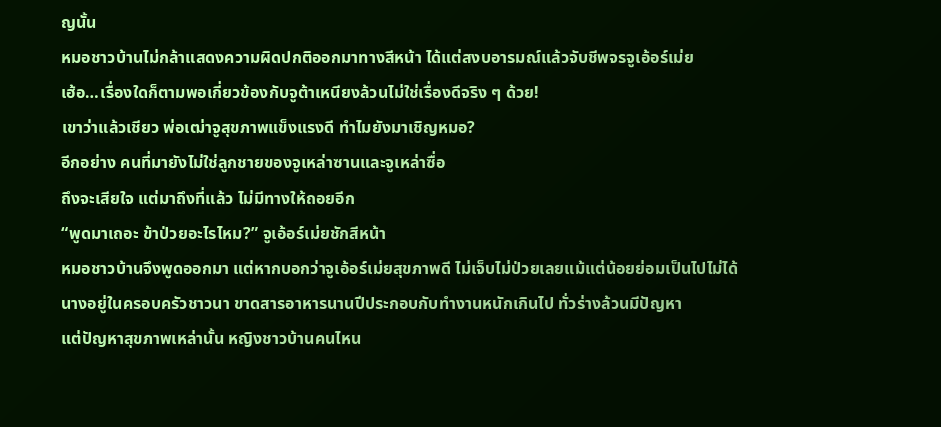ญนั้น
หมอชาวบ้านไม่กล้าแสดงความผิดปกติออกมาทางสีหน้า ได้แต่สงบอารมณ์แล้วจับชีพจรจูเอ้อร์เม่ย
เฮ้อ…เรื่องใดก็ตามพอเกี่ยวข้องกับจูต้าเหนียงล้วนไม่ใช่เรื่องดีจริง ๆ ด้วย!
เขาว่าแล้วเชียว พ่อเฒ่าจูสุขภาพแข็งแรงดี ทำไมยังมาเชิญหมอ?
อีกอย่าง คนที่มายังไม่ใช่ลูกชายของจูเหล่าซานและจูเหล่าซื่อ
ถึงจะเสียใจ แต่มาถึงที่แล้ว ไม่มีทางให้ถอยอีก
“พูดมาเถอะ ข้าป่วยอะไรไหม?” จูเอ้อร์เม่ยชักสีหน้า
หมอชาวบ้านจึงพูดออกมา แต่หากบอกว่าจูเอ้อร์เม่ยสุขภาพดี ไม่เจ็บไม่ป่วยเลยแม้แต่น้อยย่อมเป็นไปไม่ได้
นางอยู่ในครอบครัวชาวนา ขาดสารอาหารนานปีประกอบกับทำงานหนักเกินไป ทั่วร่างล้วนมีปัญหา
แต่ปัญหาสุขภาพเหล่านั้น หญิงชาวบ้านคนไหน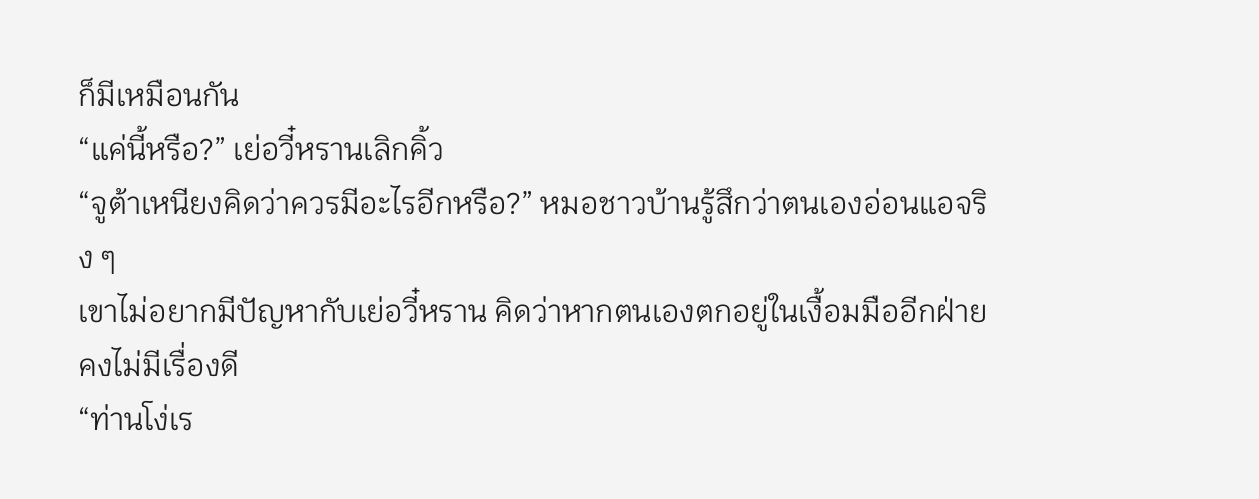ก็มีเหมือนกัน
“แค่นี้หรือ?” เย่อวี๋หรานเลิกคิ้ว
“จูต้าเหนียงคิดว่าควรมีอะไรอีกหรือ?” หมอชาวบ้านรู้สึกว่าตนเองอ่อนแอจริง ๆ
เขาไม่อยากมีปัญหากับเย่อวี๋หราน คิดว่าหากตนเองตกอยู่ในเงื้อมมืออีกฝ่ายคงไม่มีเรื่องดี
“ท่านโง่เร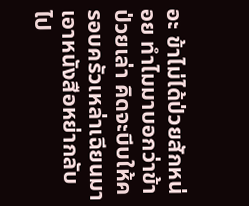อะ ข้าไม่ได้ป่วยสักหน่อย ทำไมมาบอกว่าข้าป่วยเล่า คิดจะบีบให้ครอบครัวเหล่าเฉียนมาเอาหนังสือหย่ากลับไป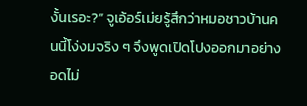งั้นเรอะ?” จูเอ้อร์เม่ยรู้สึกว่าหมอชาวบ้านคนนี้โง่งมจริง ๆ จึงพูดเปิดโปงออกมาอย่างอดไม่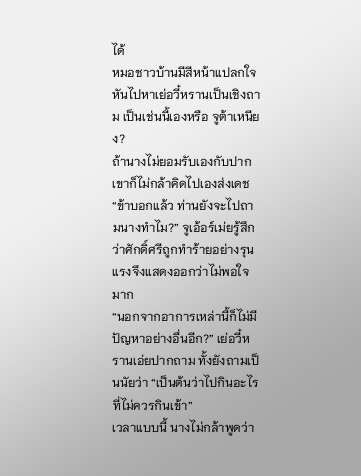ได้
หมอชาวบ้านมีสีหน้าแปลกใจ หันไปหาเย่อวี๋หรานเป็นเชิงถาม เป็นเช่นนี้เองหรือ จูต้าเหนียง?
ถ้านางไม่ยอมรับเองกับปาก เขาก็ไม่กล้าคิดไปเองส่งเดช
“ข้าบอกแล้ว ท่านยังจะไปถามนางทำไม?” จูเอ้อร์เม่ยรู้สึกว่าศักดิ์ศรีถูกทำร้ายอย่างรุนแรงจึงแสดงออกว่าไม่พอใจมาก
“นอกจากอาการเหล่านี้ก็ไม่มีปัญหาอย่างอื่นอีก?” เย่อวี๋หรานเอ่ยปากถาม ทั้งยังถามเป็นนัยว่า “เป็นต้นว่าไปกินอะไรที่ไม่ควรกินเข้า”
เวลาแบบนี้ นางไม่กล้าพูดว่า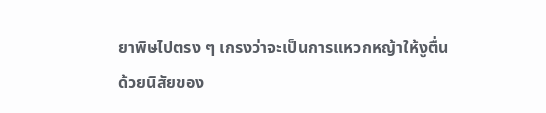ยาพิษไปตรง ๆ เกรงว่าจะเป็นการแหวกหญ้าให้งูตื่น
ด้วยนิสัยของ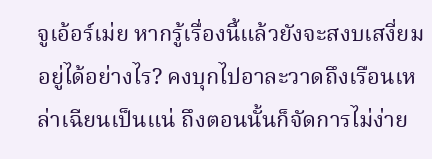จูเอ้อร์เม่ย หากรู้เรื่องนี้แล้วยังจะสงบเสงี่ยมอยู่ได้อย่างไร? คงบุกไปอาละวาดถึงเรือนเหล่าเฉียนเป็นแน่ ถึงตอนนั้นก็จัดการไม่ง่าย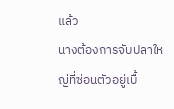แล้ว
นางต้องการจับปลาใหญ่ที่ซ่อนตัวอยู่เบื้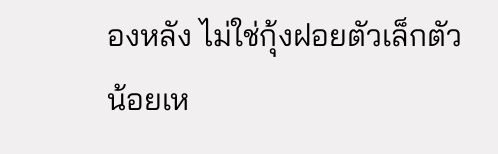องหลัง ไม่ใช่กุ้งฝอยตัวเล็กตัวน้อยเห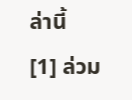ล่านี้
[1] ล่วม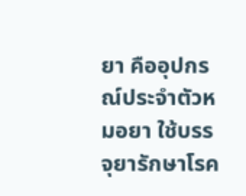ยา คืออุปกรณ์ประจำตัวหมอยา ใช้บรรจุยารักษาโรค